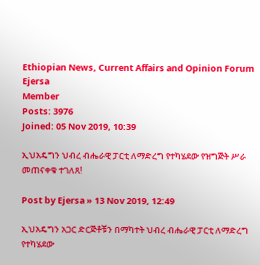Ethiopian News, Current Affairs and Opinion Forum
Ejersa
Member
Posts: 3976
Joined: 05 Nov 2019, 10:39

ኢህአዴግን ህብረ ብሔራዊ ፓርቲ ለማድረግ የተካሄደው የዝግጅት ሥራ መጠናቀቁ ተገለጸ!

Post by Ejersa » 13 Nov 2019, 12:49

ኢህአዴግን አጋር ድርጅቶቹን በማካተት ህብረ ብሔራዊ ፓርቲ ለማድረግ የተካሄደው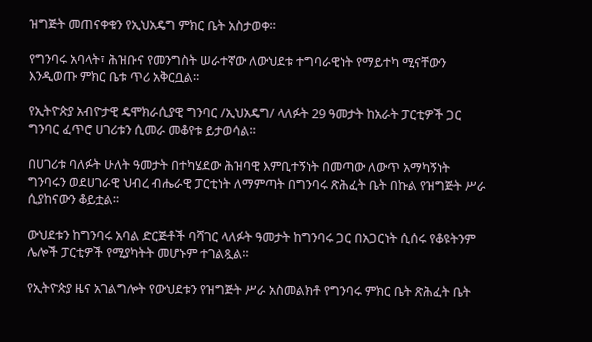ዝግጅት መጠናቀቁን የኢህአዴግ ምክር ቤት አስታወቀ።

የግንባሩ አባላት፣ ሕዝቡና የመንግስት ሠራተኛው ለውህደቱ ተግባራዊነት የማይተካ ሚናቸውን እንዲወጡ ምክር ቤቱ ጥሪ አቅርቧል።

የኢትዮጵያ አብዮታዊ ዴሞክራሲያዊ ግንባር /ኢህአዴግ/ ላለፉት 29 ዓመታት ከአራት ፓርቲዎች ጋር ግንባር ፈጥሮ ሀገሪቱን ሲመራ መቆየቱ ይታወሳል።

በሀገሪቱ ባለፉት ሁለት ዓመታት በተካሄደው ሕዝባዊ እምቢተኝነት በመጣው ለውጥ አማካኝነት ግንባሩን ወደሀገራዊ ህብረ ብሔራዊ ፓርቲነት ለማምጣት በግንባሩ ጽሕፈት ቤት በኩል የዝግጅት ሥራ ሲያከናውን ቆይቷል።

ውህደቱን ከግንባሩ አባል ድርጅቶች ባሻገር ላለፉት ዓመታት ከግንባሩ ጋር በአጋርነት ሲሰሩ የቆዩትንም ሌሎች ፓርቲዎች የሚያካትት መሆኑም ተገልጿል።

የኢትዮጵያ ዜና አገልግሎት የውህደቱን የዝግጅት ሥራ አስመልክቶ የግንባሩ ምክር ቤት ጽሕፈት ቤት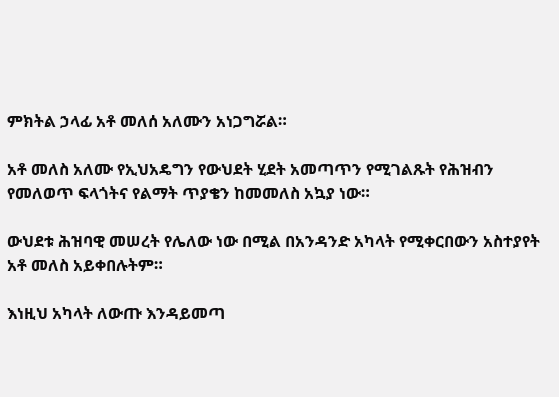ምክትል ኃላፊ አቶ መለሰ አለሙን አነጋግሯል።

አቶ መለስ አለሙ የኢህአዴግን የውህደት ሂደት አመጣጥን የሚገልጹት የሕዝብን የመለወጥ ፍላጎትና የልማት ጥያቄን ከመመለስ አኳያ ነው።

ውህደቱ ሕዝባዊ መሠረት የሌለው ነው በሚል በአንዳንድ አካላት የሚቀርበውን አስተያየት አቶ መለስ አይቀበሉትም።

እነዚህ አካላት ለውጡ እንዳይመጣ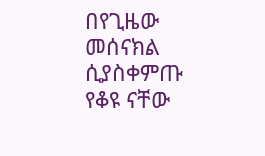በየጊዜው መሰናክል ሲያስቀምጡ የቆዩ ናቸው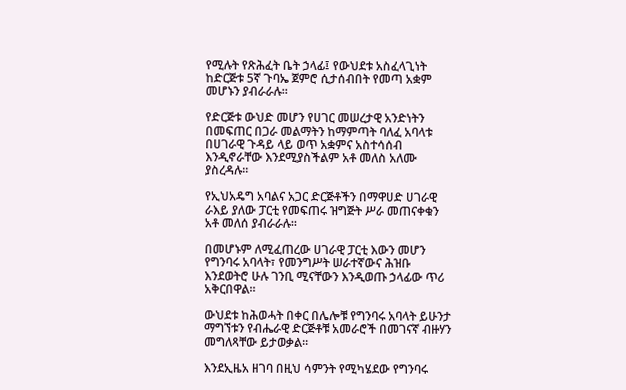የሚሉት የጽሕፈት ቤት ኃላፊ፤ የውህደቱ አስፈላጊነት ከድርጅቱ 5ኛ ጉባኤ ጀምሮ ሲታሰብበት የመጣ አቋም መሆኑን ያብራራሉ።

የድርጅቱ ውህድ መሆን የሀገር መሠረታዊ አንድነትን በመፍጠር በጋራ መልማትን ከማምጣት ባለፈ አባላቱ በሀገራዊ ጉዳይ ላይ ወጥ አቋምና አስተሳሰብ እንዲኖራቸው እንደሚያስችልም አቶ መለስ አለሙ ያስረዳሉ።

የኢህአዴግ አባልና አጋር ድርጅቶችን በማዋሀድ ሀገራዊ ራእይ ያለው ፓርቲ የመፍጠሩ ዝግጅት ሥራ መጠናቀቁን አቶ መለሰ ያብራራሉ።

በመሆኑም ለሚፈጠረው ሀገራዊ ፓርቲ እውን መሆን የግንባሩ አባላት፣ የመንግሥት ሠራተኛውና ሕዝቡ እንደወትሮ ሁሉ ገንቢ ሚናቸውን እንዲወጡ ኃላፊው ጥሪ አቅርበዋል።

ውህደቱ ከሕወሓት በቀር በሌሎቹ የግንባሩ አባላት ይሁንታ ማግኘቱን የብሔራዊ ድርጅቶቹ አመራሮች በመገናኛ ብዙሃን መግለጻቸው ይታወቃል።

እንደኢዜአ ዘገባ በዚህ ሳምንት የሚካሄደው የግንባሩ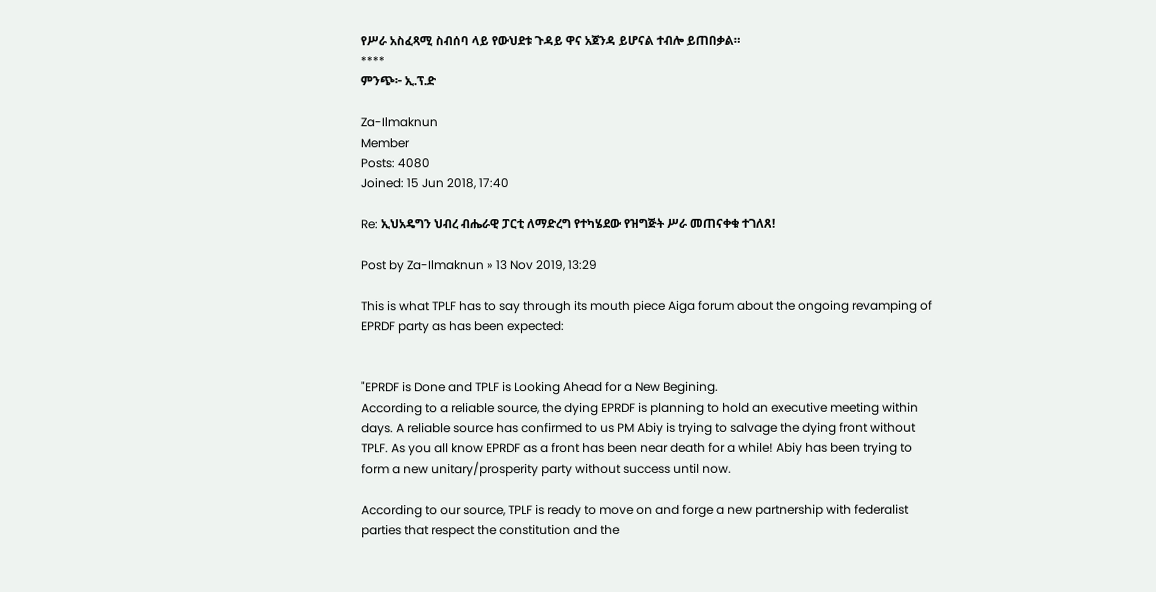የሥራ አስፈጻሚ ስብሰባ ላይ የውህደቱ ጉዳይ ዋና አጀንዳ ይሆናል ተብሎ ይጠበቃል።
****
ምንጭ፦ ኢ.ፕ.ድ

Za-Ilmaknun
Member
Posts: 4080
Joined: 15 Jun 2018, 17:40

Re: ኢህአዴግን ህብረ ብሔራዊ ፓርቲ ለማድረግ የተካሄደው የዝግጅት ሥራ መጠናቀቁ ተገለጸ!

Post by Za-Ilmaknun » 13 Nov 2019, 13:29

This is what TPLF has to say through its mouth piece Aiga forum about the ongoing revamping of EPRDF party as has been expected:


"EPRDF is Done and TPLF is Looking Ahead for a New Begining.
According to a reliable source, the dying EPRDF is planning to hold an executive meeting within days. A reliable source has confirmed to us PM Abiy is trying to salvage the dying front without TPLF. As you all know EPRDF as a front has been near death for a while! Abiy has been trying to form a new unitary/prosperity party without success until now.

According to our source, TPLF is ready to move on and forge a new partnership with federalist parties that respect the constitution and the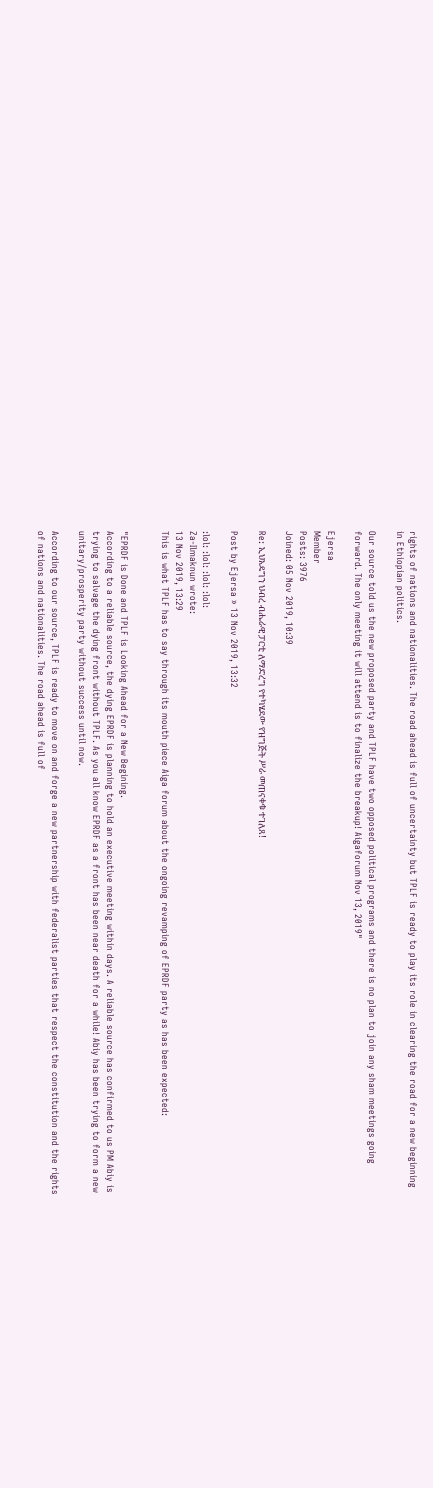rights of nations and nationalities. The road ahead is full of uncertainty but TPLF is ready to play its role in clearing the road for a new beginning in Ethiopian politics.

Our source told us the new proposed party and TPLF have two opposed political programs and there is no plan to join any sham meetings going forward. The only meeting it will attend is to finalize the breakup! Aigaforum Nov 13, 2019"

Ejersa
Member
Posts: 3976
Joined: 05 Nov 2019, 10:39

Re: ኢህአዴግን ህብረ ብሔራዊ ፓርቲ ለማድረግ የተካሄደው የዝግጅት ሥራ መጠናቀቁ ተገለጸ!

Post by Ejersa » 13 Nov 2019, 13:32

:lol: :lol: :lol: :lol:
Za-Ilmaknun wrote:
13 Nov 2019, 13:29
This is what TPLF has to say through its mouth piece Aiga forum about the ongoing revamping of EPRDF party as has been expected:


"EPRDF is Done and TPLF is Looking Ahead for a New Begining.
According to a reliable source, the dying EPRDF is planning to hold an executive meeting within days. A reliable source has confirmed to us PM Abiy is trying to salvage the dying front without TPLF. As you all know EPRDF as a front has been near death for a while! Abiy has been trying to form a new unitary/prosperity party without success until now.

According to our source, TPLF is ready to move on and forge a new partnership with federalist parties that respect the constitution and the rights of nations and nationalities. The road ahead is full of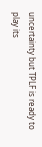uncertainty but TPLF is ready to play its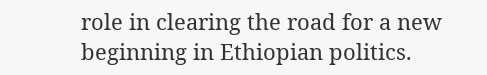role in clearing the road for a new beginning in Ethiopian politics.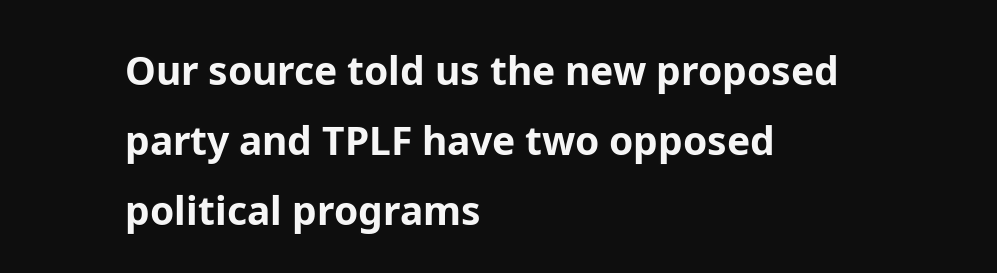Our source told us the new proposed party and TPLF have two opposed political programs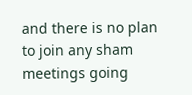and there is no plan to join any sham meetings going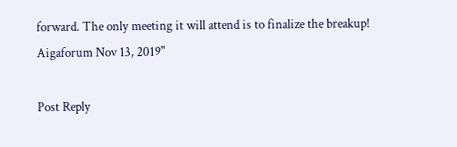forward. The only meeting it will attend is to finalize the breakup! Aigaforum Nov 13, 2019"

Post Reply